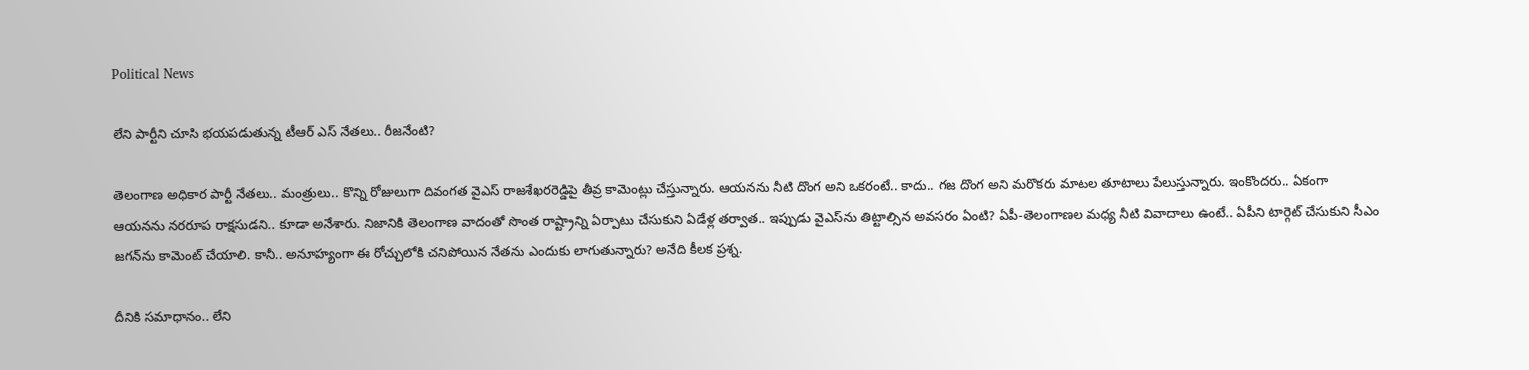Political News

లేని పార్టీని చూసి భ‌య‌ప‌డుతున్న టీఆర్ ఎస్ నేత‌లు.. రీజ‌నేంటి?

తెలంగాణ అధికార పార్టీ నేత‌లు.. మంత్రులు.. కొన్ని రోజులుగా దివంగ‌త వైఎస్ రాజ‌శేఖ‌ర‌రెడ్డిపై తీవ్ర కామెంట్లు చేస్తున్నారు. ఆయ‌న‌ను నీటి దొంగ అని ఒక‌రంటే.. కాదు.. గ‌జ దొంగ అని మ‌రొక‌రు మాట‌ల తూటాలు పేలుస్తున్నారు. ఇంకొంద‌రు.. ఏకంగా ఆయ‌న‌ను న‌ర‌రూప రాక్ష‌సుడ‌ని.. కూడా అనేశారు. నిజానికి తెలంగాణ వాదంతో సొంత రాష్ట్రాన్ని ఏర్పాటు చేసుకుని ఏడేళ్ల త‌ర్వాత‌.. ఇప్పుడు వైఎస్‌ను తిట్టాల్సిన అవ‌స‌రం ఏంటి? ఏపీ-తెలంగాణ‌ల మ‌ధ్య నీటి వివాదాలు ఉంటే.. ఏపీని టార్గెట్ చేసుకుని సీఎం జ‌గ‌న్‌ను కామెంట్ చేయాలి. కానీ.. అనూహ్యంగా ఈ రోచ్చులోకి చ‌నిపోయిన నేత‌ను ఎందుకు లాగుతున్నారు? అనేది కీల‌క ప్ర‌శ్న‌.

దీనికి స‌మాధానం.. లేని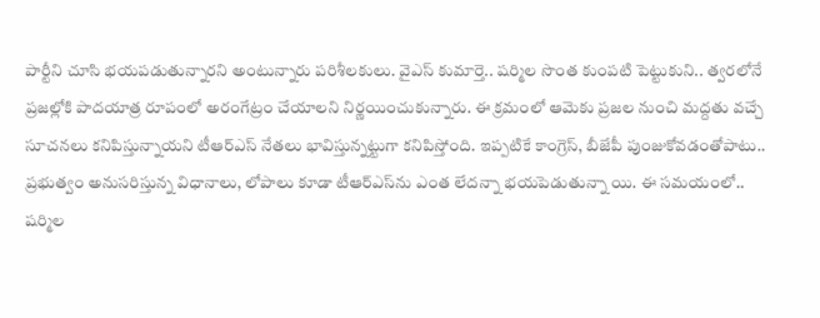పార్టీని చూసి భ‌య‌ప‌డుతున్నార‌ని అంటున్నారు ప‌రిశీల‌కులు. వైఎస్ కుమార్తె.. ష‌ర్మిల సొంత కుంప‌టి పెట్టుకుని.. త్వ‌ర‌లోనే ప్ర‌జ‌ల్లోకి పాద‌యాత్ర రూపంలో అరంగేట్రం చేయాల‌ని నిర్ణ‌యించుకున్నారు. ఈ క్ర‌మంలో ఆమెకు ప్ర‌జ‌ల నుంచి మ‌ద్ద‌తు వ‌చ్చే సూచ‌న‌లు క‌నిపిస్తున్నాయ‌ని టీఆర్ఎస్ నేత‌లు భావిస్తున్న‌ట్టుగా క‌నిపిస్తోంది. ఇప్ప‌టికే కాంగ్రెస్‌, బీజేపీ పుంజుకోవ‌డంతోపాటు.. ప్ర‌భుత్వం అనుస‌రిస్తున్న విధానాలు, లోపాలు కూడా టీఆర్ఎస్‌ను ఎంత లేద‌న్నా భ‌య‌పెడుతున్నా యి. ఈ స‌మ‌యంలో.. ష‌ర్మిల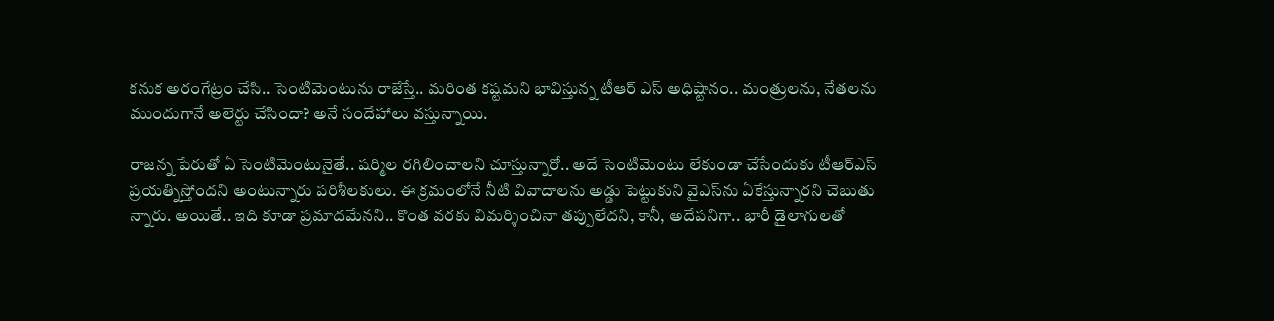క‌నుక అరంగేట్రం చేసి.. సెంటిమెంటును రాజేస్తే.. మ‌రింత క‌ష్ట‌మ‌ని భావిస్తున్న టీఆర్ ఎస్ అధిష్టానం.. మంత్రుల‌ను, నేత‌ల‌ను ముందుగానే అలెర్టు చేసిందా? అనే సందేహాలు వ‌స్తున్నాయి.

రాజ‌న్న పేరుతో ఏ సెంటిమెంటునైతే.. ష‌ర్మిల ర‌గిలించాల‌ని చూస్తున్నారో.. అదే సెంటిమెంటు లేకుండా చేసేందుకు టీఆర్ఎస్ ప్ర‌య‌త్నిస్తోంద‌ని అంటున్నారు ప‌రిశీల‌కులు. ఈ క్ర‌మంలోనే నీటి వివాదాల‌ను అడ్డు పెట్టుకుని వైఎస్‌ను ఏకేస్తున్నార‌ని చెబుతు న్నారు. అయితే.. ఇది కూడా ప్ర‌మాద‌మేన‌ని.. కొంత వ‌ర‌కు విమ‌ర్శించినా త‌ప్పులేద‌ని, కానీ, అదేప‌నిగా.. భారీ డైలాగుల‌తో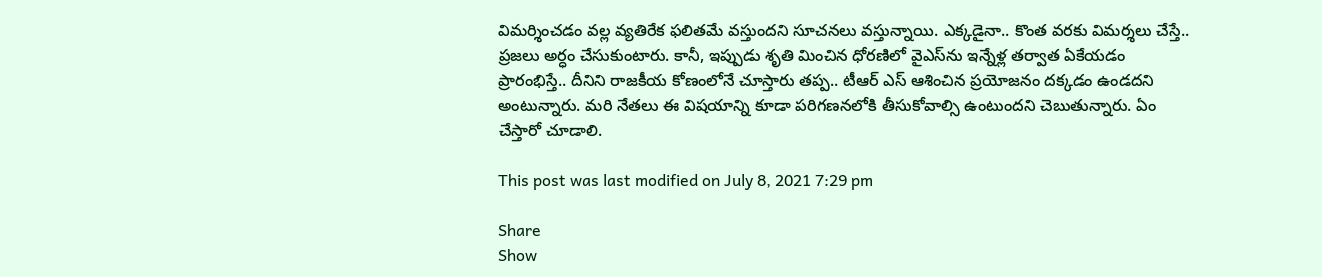విమ‌ర్శించ‌డం వ‌ల్ల వ్య‌తిరేక ఫ‌లిత‌మే వ‌స్తుంద‌ని సూచ‌న‌లు వ‌స్తున్నాయి. ఎక్క‌డైనా.. కొంత వ‌ర‌కు విమ‌ర్శ‌లు చేస్తే.. ప్ర‌జ‌లు అర్ధం చేసుకుంటారు. కానీ, ఇప్పుడు శృతి మించిన ధోర‌ణిలో వైఎస్‌ను ఇన్నేళ్ల త‌ర్వాత ఏకేయ‌డం ప్రారంభిస్తే.. దీనిని రాజ‌కీయ కోణంలోనే చూస్తారు త‌ప్ప‌.. టీఆర్ ఎస్ ఆశించిన ప్ర‌యోజ‌నం ద‌క్క‌డం ఉండ‌ద‌ని అంటున్నారు. మ‌రి నేతలు ఈ విష‌యాన్ని కూడా ప‌రిగ‌ణ‌న‌లోకి తీసుకోవాల్సి ఉంటుంద‌ని చెబుతున్నారు. ఏం చేస్తారో చూడాలి.

This post was last modified on July 8, 2021 7:29 pm

Share
Show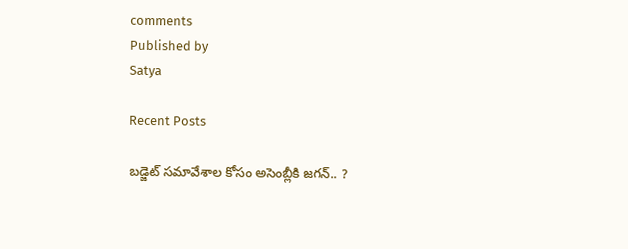comments
Published by
Satya

Recent Posts

బ‌డ్జెట్ స‌మావేశాల‌ కోసం అసెంబ్లీకి జ‌గ‌న్‌.. ?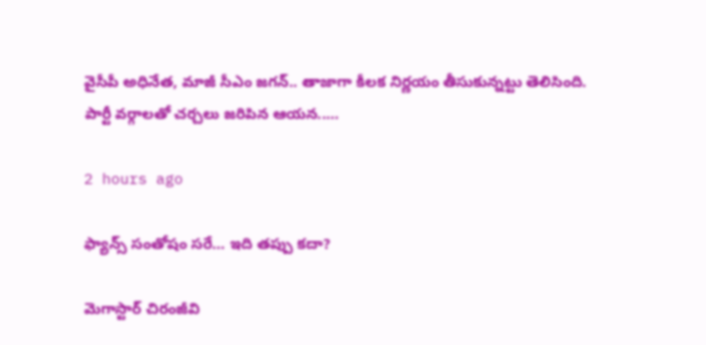వైసీపీ అధినేత‌, మాజీ సీఎం జ‌గ‌న్‌.. తాజాగా కీల‌క నిర్ణ‌యం తీసుకున్న‌ట్టు తెలిసింది. పార్టీ వ‌ర్గాలతో చ‌ర్చ‌లు జ‌రిపిన ఆయ‌న‌..…

2 hours ago

ఫ్యాన్స్ సంతోషం సరే… ఇది తప్పు కదా?

మెగాస్టార్ చిరంజీవి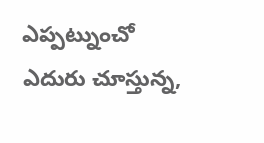ఎప్పట్నుంచో ఎదురు చూస్తున్న,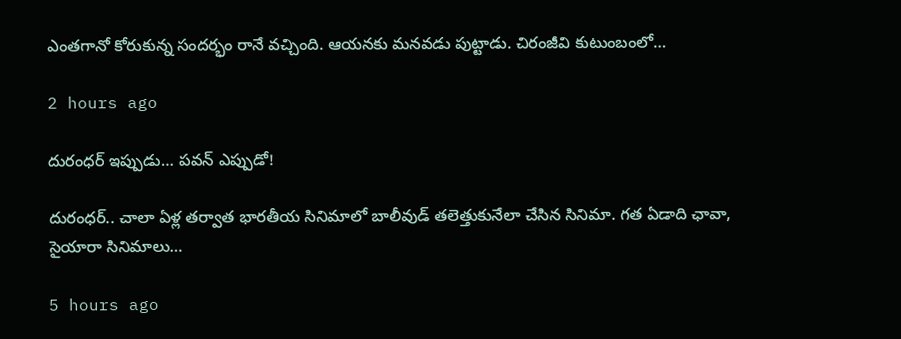ఎంతగానో కోరుకున్న సందర్భం రానే వచ్చింది. ఆయనకు మనవడు పుట్టాడు. చిరంజీవి కుటుంబంలో…

2 hours ago

దురంధ‌ర్ ఇప్పుడు… పవన్ ఎప్పుడో!

దురంధ‌ర్‌.. చాలా ఏళ్ల త‌ర్వాత భార‌తీయ సినిమాలో బాలీవుడ్ త‌లెత్తుకునేలా చేసిన సినిమా. గ‌త ఏడాది ఛావా, సైయారా సినిమాలు…

5 hours ago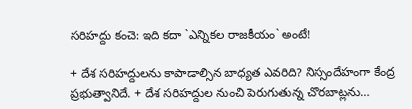స‌రిహ‌ద్దు కంచె: ఇది క‌దా `ఎన్నిక‌ల‌ రాజ‌కీయం` అంటే!

+ దేశ స‌రిహ‌ద్దులను కాపాడాల్సిన బాధ్య‌త ఎవ‌రిది? నిస్సందేహంగా కేంద్ర ప్ర‌భుత్వానిదే. + దేశ స‌రిహ‌ద్దుల నుంచి పెరుగుతున్న చొర‌బాట్ల‌ను…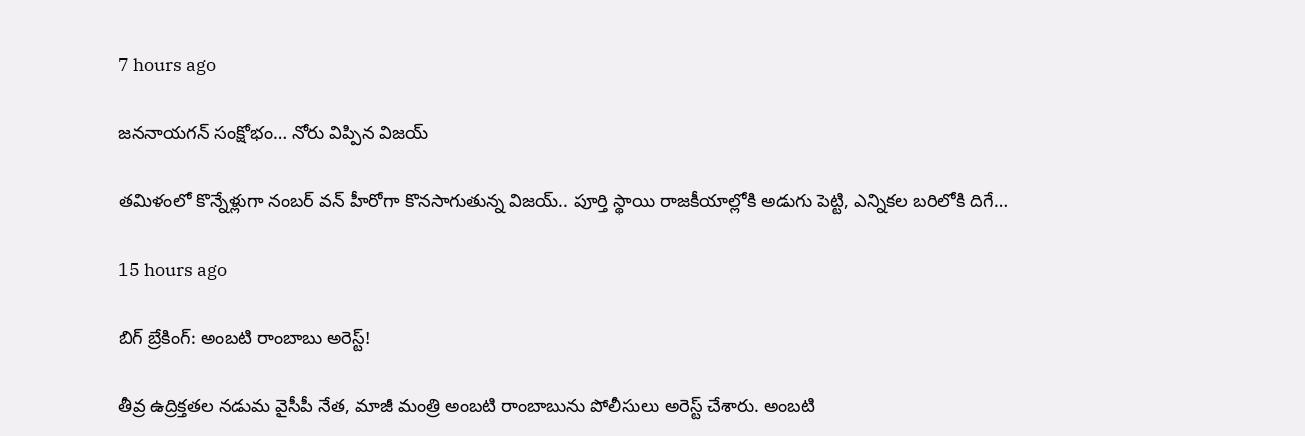7 hours ago

జ‌న‌నాయ‌గ‌న్ సంక్షోభం… నోరు విప్పిన విజ‌య్

త‌మిళంలో కొన్నేళ్లుగా నంబ‌ర్ వ‌న్ హీరోగా కొన‌సాగుతున్న విజ‌య్.. పూర్తి స్థాయి రాజ‌కీయాల్లోకి అడుగు పెట్టి, ఎన్నిక‌ల బ‌రిలోకి దిగే…

15 hours ago

బిగ్ బ్రేకింగ్: అంబటి రాంబాబు అరెస్ట్!

తీవ్ర ఉద్రిక్తతల నడుమ వైసీపీ నేత, మాజీ మంత్రి అంబటి రాంబాబును పోలీసులు అరెస్ట్ చేశారు. అంబటి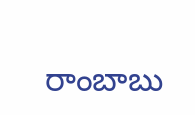రాంబాబు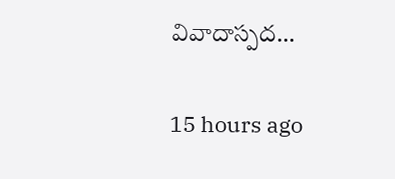వివాదాస్పద…

15 hours ago